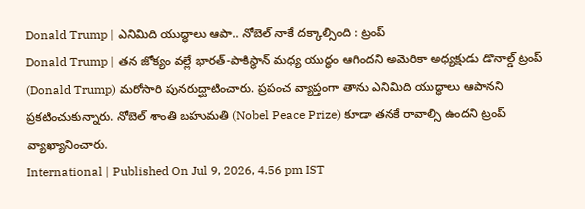Donald Trump | ఎనిమిది యుద్ధాలు ఆపా.. నోబెల్ నాకే దక్కాల్సింది : ట్రంప్
Donald Trump | తన జోక్యం వల్లే భారత్-పాకిస్థాన్ మధ్య యుద్ధం ఆగిందని అమెరికా అధ్యక్షుడు డొనాల్డ్ ట్రంప్ (Donald Trump) మరోసారి పునరుద్ఘాటించారు. ప్రపంచ వ్యాప్తంగా తాను ఎనిమిది యుద్ధాలు ఆపానని ప్రకటించుకున్నారు. నోబెల్ శాంతి బహుమతి (Nobel Peace Prize) కూడా తనకే రావాల్సి ఉందని ట్రంప్ వ్యాఖ్యానించారు.
International | Published On Jul 9, 2026, 4.56 pm IST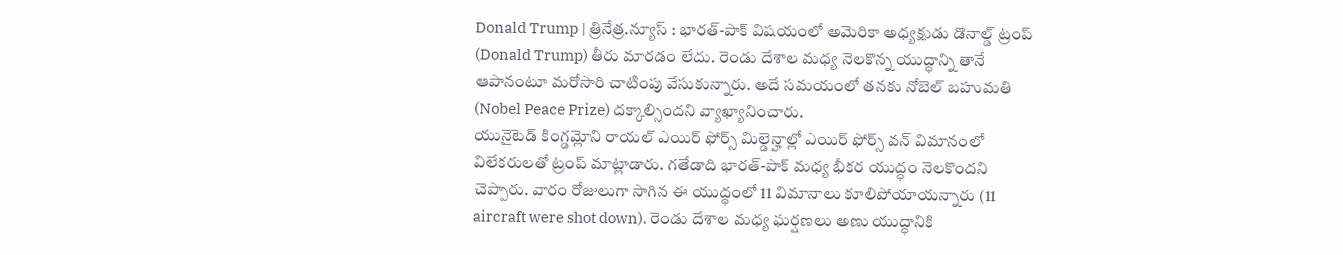Donald Trump | త్రినేత్ర.న్యూస్ : భారత్-పాక్ విషయంలో అమెరికా అధ్యక్షుడు డొనాల్డ్ ట్రంప్ (Donald Trump) తీరు మారడం లేదు. రెండు దేశాల మధ్య నెలకొన్న యుద్ధాన్ని తానే ఆపానంటూ మరోసారి చాటింపు వేసుకున్నారు. అదే సమయంలో తనకు నోబెల్ బహుమతి (Nobel Peace Prize) దక్కాల్సిందని వ్యాఖ్యానించారు.
యునైటెడ్ కింగ్డమ్లోని రాయల్ ఎయిర్ ఫోర్స్ మిల్డెన్హాల్లో ఎయిర్ ఫోర్స్ వన్ విమానంలో విలేకరులతో ట్రంప్ మాట్లాడారు. గతేడాది భారత్-పాక్ మధ్య భీకర యుద్ధం నెలకొందని చెప్పారు. వారం రోజులుగా సాగిన ఈ యుద్ధంలో 11 విమానాలు కూలిపోయాయన్నారు (11 aircraft were shot down). రెండు దేశాల మధ్య ఘర్షణలు అణు యుద్ధానికి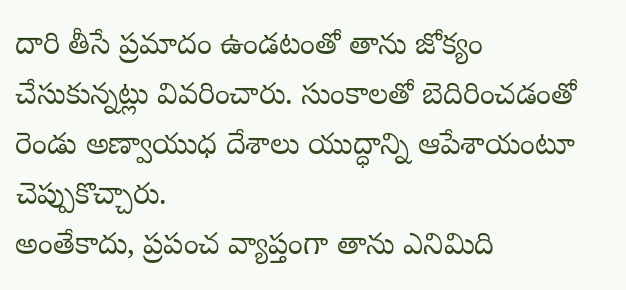దారి తీసే ప్రమాదం ఉండటంతో తాను జోక్యం చేసుకున్నట్లు వివరించారు. సుంకాలతో బెదిరించడంతో రెండు అణ్వాయుధ దేశాలు యుద్ధాన్ని ఆపేశాయంటూ చెప్పుకొచ్చారు.
అంతేకాదు, ప్రపంచ వ్యాప్తంగా తాను ఎనిమిది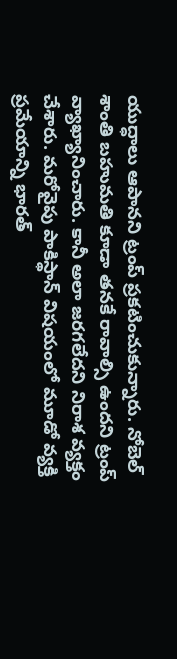యుద్ధాలు ఆపానని ట్రంప్ ప్రకటించుకున్నారు. నోబెల్ శాంతి బహుమతి కూడా తనకే రావాల్సి ఉందని ట్రంప్ వ్యాఖ్యానించారు. కానీ అలా జరగలేదని నిరాశ వ్యక్తం చేశారు. మరోవైపు పాకిస్థాన్ విషయంలో మూడో వ్యక్తి ప్రమేయాన్ని భారత్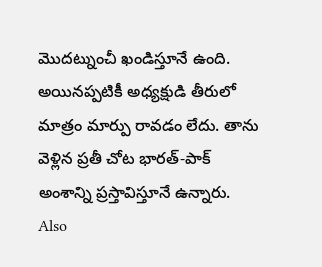మొదట్నుంచీ ఖండిస్తూనే ఉంది. అయినప్పటికీ అధ్యక్షుడి తీరులో మాత్రం మార్పు రావడం లేదు. తాను వెళ్లిన ప్రతీ చోట భారత్-పాక్ అంశాన్ని ప్రస్తావిస్తూనే ఉన్నారు.
Also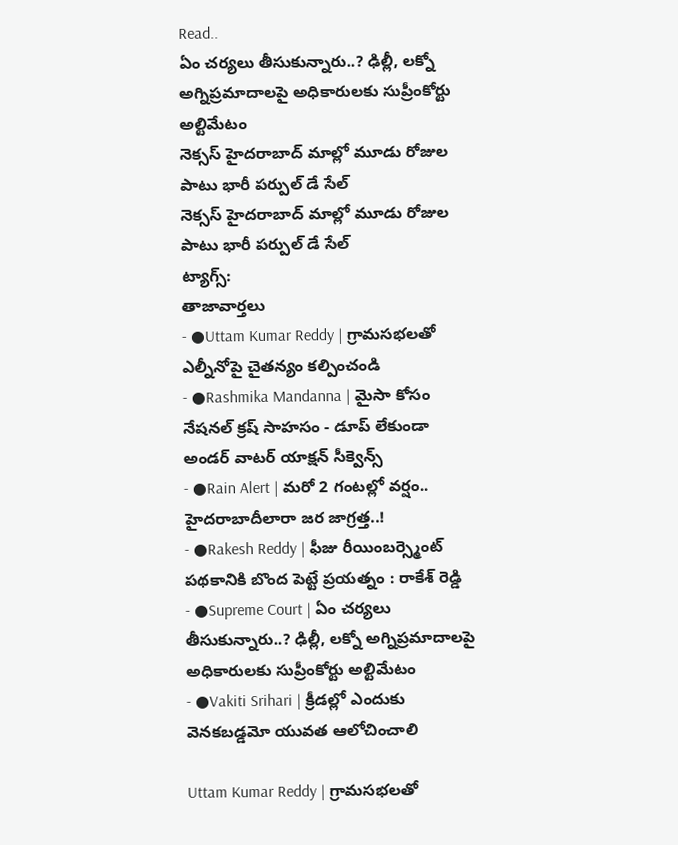Read..
ఏం చర్యలు తీసుకున్నారు..? ఢిల్లీ, లక్నో అగ్నిప్రమాదాలపై అధికారులకు సుప్రీంకోర్టు అల్టిమేటం
నెక్సస్ హైదరాబాద్ మాల్లో మూడు రోజుల పాటు భారీ పర్పుల్ డే సేల్
నెక్సస్ హైదరాబాద్ మాల్లో మూడు రోజుల పాటు భారీ పర్పుల్ డే సేల్
ట్యాగ్స్:
తాజావార్తలు
- ●Uttam Kumar Reddy | గ్రామసభలతో ఎల్నీనోపై చైతన్యం కల్పించండి
- ●Rashmika Mandanna | మైసా కోసం నేషనల్ క్రష్ సాహసం - డూప్ లేకుండా అండర్ వాటర్ యాక్షన్ సీక్వెన్స్
- ●Rain Alert | మరో 2 గంటల్లో వర్షం.. హైదరాబాదీలారా జర జాగ్రత్త..!
- ●Rakesh Reddy | ఫీజు రీయింబర్స్మెంట్ పథకానికి బొంద పెట్టే ప్రయత్నం : రాకేశ్ రెడ్డి
- ●Supreme Court | ఏం చర్యలు తీసుకున్నారు..? ఢిల్లీ, లక్నో అగ్నిప్రమాదాలపై అధికారులకు సుప్రీంకోర్టు అల్టిమేటం
- ●Vakiti Srihari | క్రీడల్లో ఎందుకు వెనకబడ్డమో యువత ఆలోచించాలి

Uttam Kumar Reddy | గ్రామసభలతో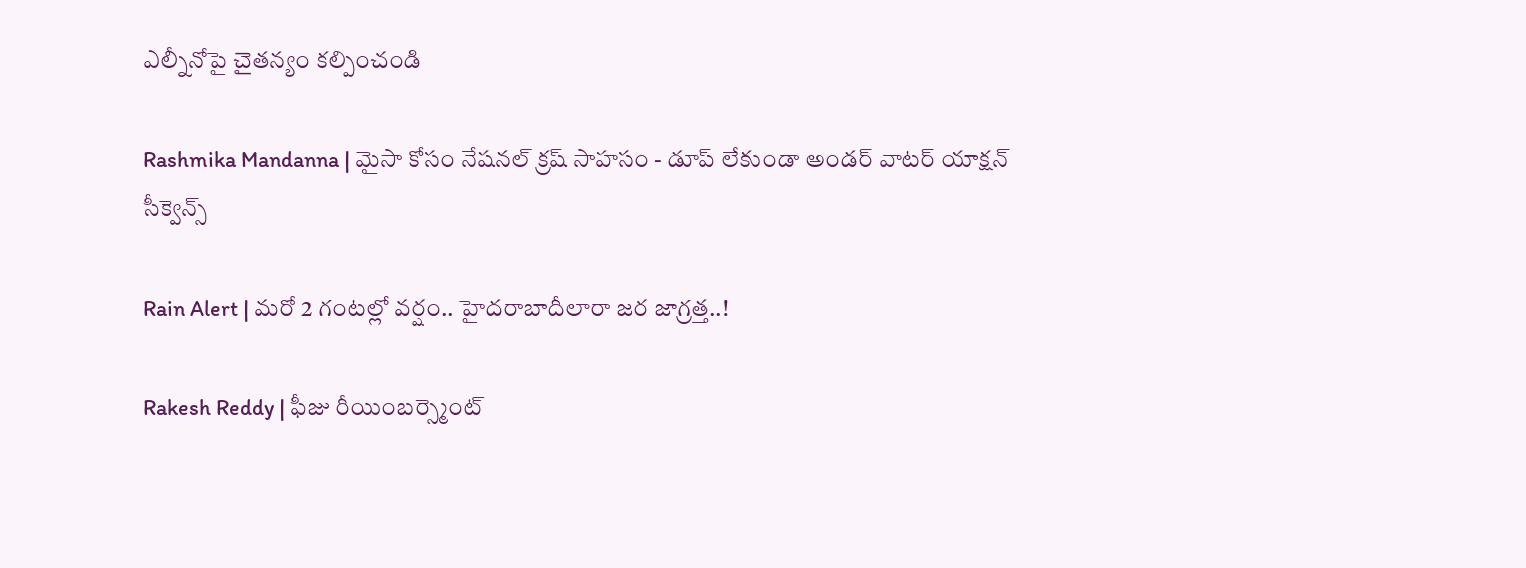ఎల్నీనోపై చైతన్యం కల్పించండి

Rashmika Mandanna | మైసా కోసం నేషనల్ క్రష్ సాహసం - డూప్ లేకుండా అండర్ వాటర్ యాక్షన్ సీక్వెన్స్

Rain Alert | మరో 2 గంటల్లో వర్షం.. హైదరాబాదీలారా జర జాగ్రత్త..!

Rakesh Reddy | ఫీజు రీయింబర్స్మెంట్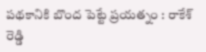పథకానికి బొంద పెట్టే ప్రయత్నం : రాకేశ్ రెడ్డి